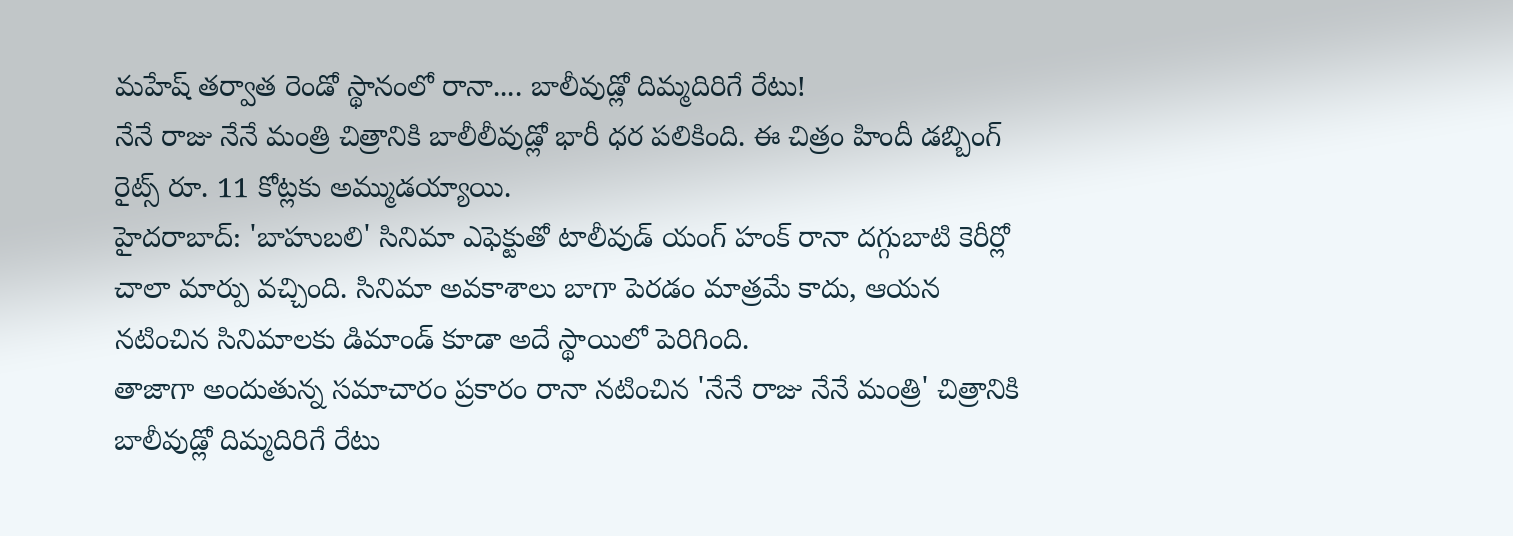మహేష్ తర్వాత రెండో స్థానంలో రానా.... బాలీవుడ్లో దిమ్మదిరిగే రేటు!
నేనే రాజు నేనే మంత్రి చిత్రానికి బాలీలీవుడ్లో భారీ ధర పలికింది. ఈ చిత్రం హిందీ డబ్బింగ్ రైట్స్ రూ. 11 కోట్లకు అమ్ముడయ్యాయి.
హైదరాబాద్: 'బాహుబలి' సినిమా ఎఫెక్టుతో టాలీవుడ్ యంగ్ హంక్ రానా దగ్గుబాటి కెరీర్లో చాలా మార్పు వచ్చింది. సినిమా అవకాశాలు బాగా పెరడం మాత్రమే కాదు, ఆయన నటించిన సినిమాలకు డిమాండ్ కూడా అదే స్థాయిలో పెరిగింది.
తాజాగా అందుతున్న సమాచారం ప్రకారం రానా నటించిన 'నేనే రాజు నేనే మంత్రి' చిత్రానికి బాలీవుడ్లో దిమ్మదిరిగే రేటు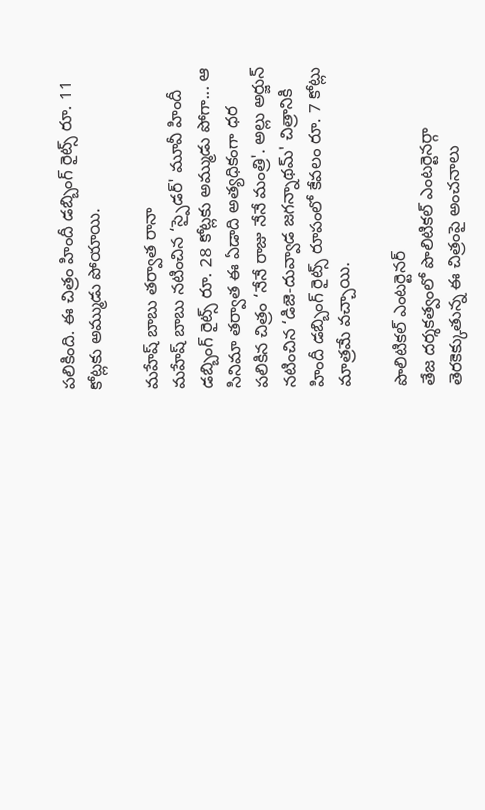పలికింది. ఈ చిత్రం హిందీ డబ్బింగ్ రైట్స్ రూ. 11 కోట్లకు అమ్ముడు పోయాయి.

మహేష్ బాబు తర్వాత రానా
మహేష్ బాబు నటించిన ‘స్పైడర్' మూవీ హిందీ డబ్బింగ్ రైట్స్ రూ. 28 కోట్లకు అమ్ముడు పోగా... ఆ సినిమా తర్వాత ఈ ఏడాది అత్యధికంగా ధర పలికిన చిత్రం ‘నేనే రాజు నేనే మంత్రి'. అల్లు అర్జున్ నటించిన ‘డిజె-దువ్వాడ జగన్నాథమ్' చిత్రానికి హిందీ డబ్బింగ్ రైట్స్ రూపంలో కేవలం రూ. 7 కోట్లు మాత్రమే వచ్చాయి.

పొలిటికల్ ఎంటర్టెనర్
తేజ దర్శకత్వంలో పొలిటికల్ ఎంటర్టెనర్గా తెరకెక్కుతున్న ఈ చిత్రంపై అంచనాలు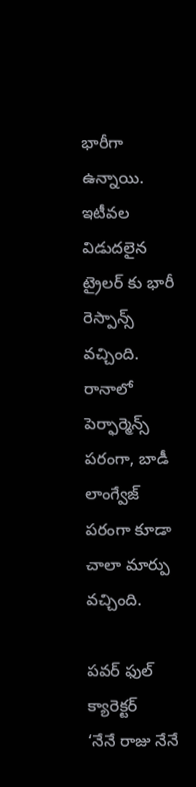భారీగా ఉన్నాయి. ఇటీవల విడుదలైన ట్రైలర్ కు భారీ రెస్పాన్స్ వచ్చింది. రానాలో పెర్ఫార్మెన్స్ పరంగా, బాడీ లాంగ్వేజ్ పరంగా కూడా చాలా మార్పు వచ్చింది.

పవర్ ఫుల్ క్యారెక్టర్
‘నేనే రాజు నేనే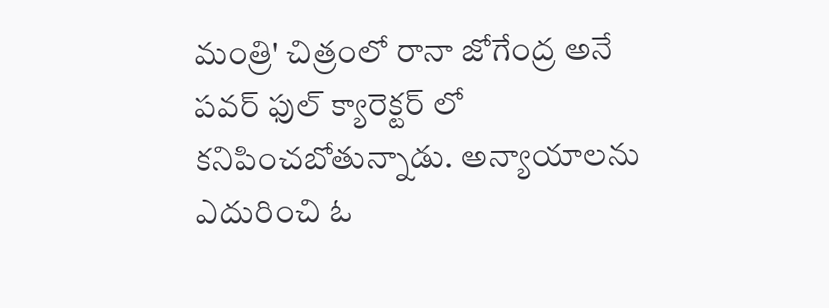మంత్రి' చిత్రంలో రానా జోగేంద్ర అనే పవర్ ఫుల్ క్యారెక్టర్ లో కనిపించబోతున్నాడు. అన్యాయాలను ఎదురించి ఓ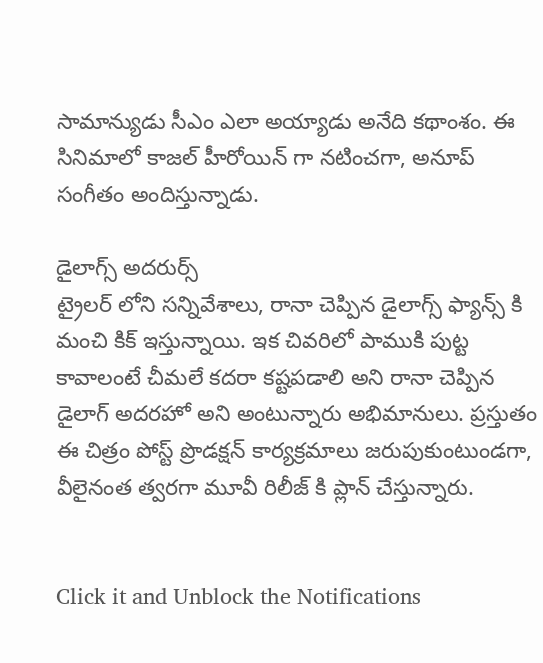సామాన్యుడు సీఎం ఎలా అయ్యాడు అనేది కథాంశం. ఈ సినిమాలో కాజల్ హీరోయిన్ గా నటించగా, అనూప్ సంగీతం అందిస్తున్నాడు.

డైలాగ్స్ అదరుర్స్
ట్రైలర్ లోని సన్నివేశాలు, రానా చెప్పిన డైలాగ్స్ ఫ్యాన్స్ కి మంచి కిక్ ఇస్తున్నాయి. ఇక చివరిలో పాముకి పుట్ట కావాలంటే చీమలే కదరా కష్టపడాలి అని రానా చెప్పిన డైలాగ్ అదరహో అని అంటున్నారు అభిమానులు. ప్రస్తుతం ఈ చిత్రం పోస్ట్ ప్రొడక్షన్ కార్యక్రమాలు జరుపుకుంటుండగా, వీలైనంత త్వరగా మూవీ రిలీజ్ కి ప్లాన్ చేస్తున్నారు.


Click it and Unblock the Notifications